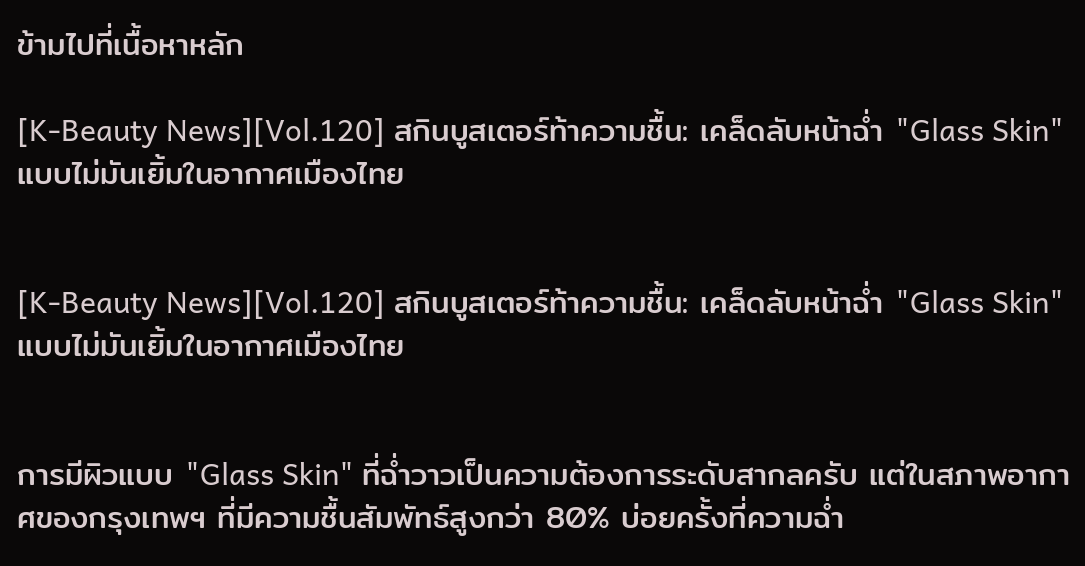ข้ามไปที่เนื้อหาหลัก

[K-Beauty News][Vol.120] สกินบูสเตอร์ท้าความชื้น: เคล็ดลับหน้าฉ่ำ "Glass Skin" แบบไม่มันเยิ้มในอากาศเมืองไทย


[K-Beauty News][Vol.120] สกินบูสเตอร์ท้าความชื้น: เคล็ดลับหน้าฉ่ำ "Glass Skin" แบบไม่มันเยิ้มในอากาศเมืองไทย


การมีผิวแบบ "Glass Skin" ที่ฉ่ำวาวเป็นความต้องการระดับสากลครับ แต่ในสภาพอากาศของกรุงเทพฯ ที่มีความชื้นสัมพัทธ์สูงกว่า 80% บ่อยครั้งที่ความฉ่ำ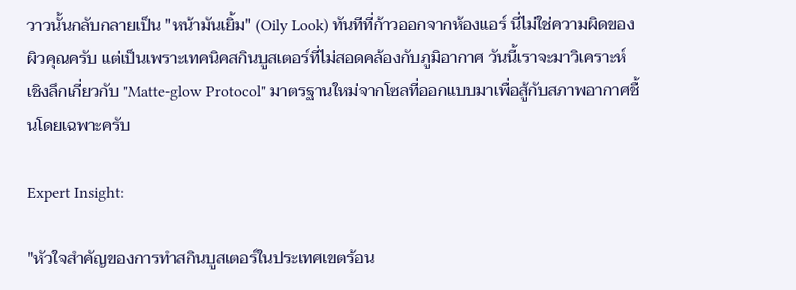วาวนั้นกลับกลายเป็น "หน้ามันเยิ้ม" (Oily Look) ทันทีที่ก้าวออกจากห้องแอร์ นี่ไม่ใช่ความผิดของผิวคุณครับ แต่เป็นเพราะเทคนิคสกินบูสเตอร์ที่ไม่สอดคล้องกับภูมิอากาศ วันนี้เราจะมาวิเคราะห์เชิงลึกเกี่ยวกับ "Matte-glow Protocol" มาตรฐานใหม่จากโซลที่ออกแบบมาเพื่อสู้กับสภาพอากาศชื้นโดยเฉพาะครับ

Expert Insight:

"หัวใจสำคัญของการทำสกินบูสเตอร์ในประเทศเขตร้อน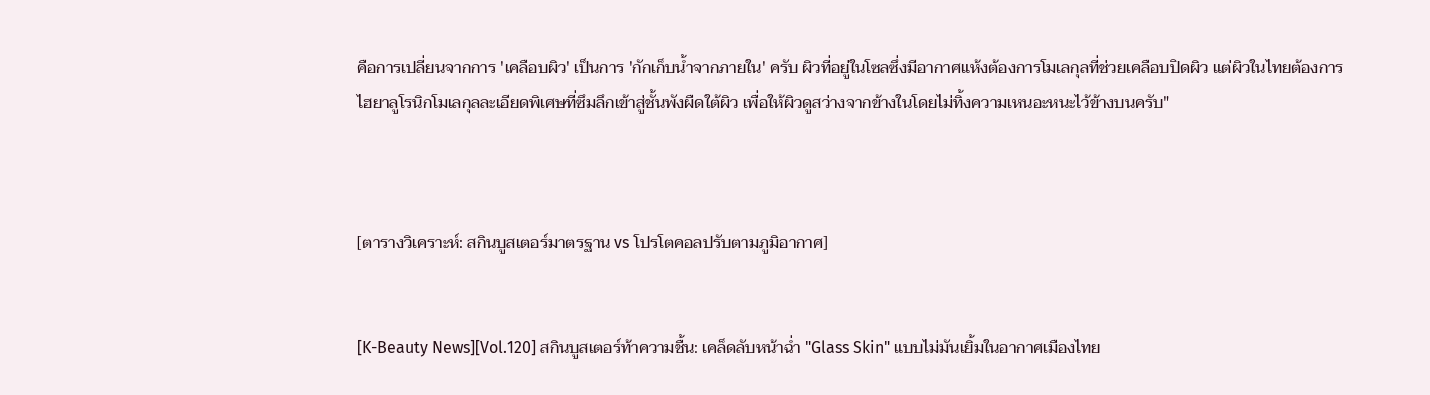คือการเปลี่ยนจากการ 'เคลือบผิว' เป็นการ 'กักเก็บน้ำจากภายใน' ครับ ผิวที่อยู่ในโซลซึ่งมีอากาศแห้งต้องการโมเลกุลที่ช่วยเคลือบปิดผิว แต่ผิวในไทยต้องการไฮยาลูโรนิกโมเลกุลละเอียดพิเศษที่ซึมลึกเข้าสู่ชั้นพังผืดใต้ผิว เพื่อให้ผิวดูสว่างจากข้างในโดยไม่ทิ้งความเหนอะหนะไว้ข้างบนครับ"



[ตารางวิเคราะห์: สกินบูสเตอร์มาตรฐาน vs โปรโตคอลปรับตามภูมิอากาศ]


[K-Beauty News][Vol.120] สกินบูสเตอร์ท้าความชื้น: เคล็ดลับหน้าฉ่ำ "Glass Skin" แบบไม่มันเยิ้มในอากาศเมืองไทย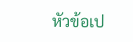หัวข้อเป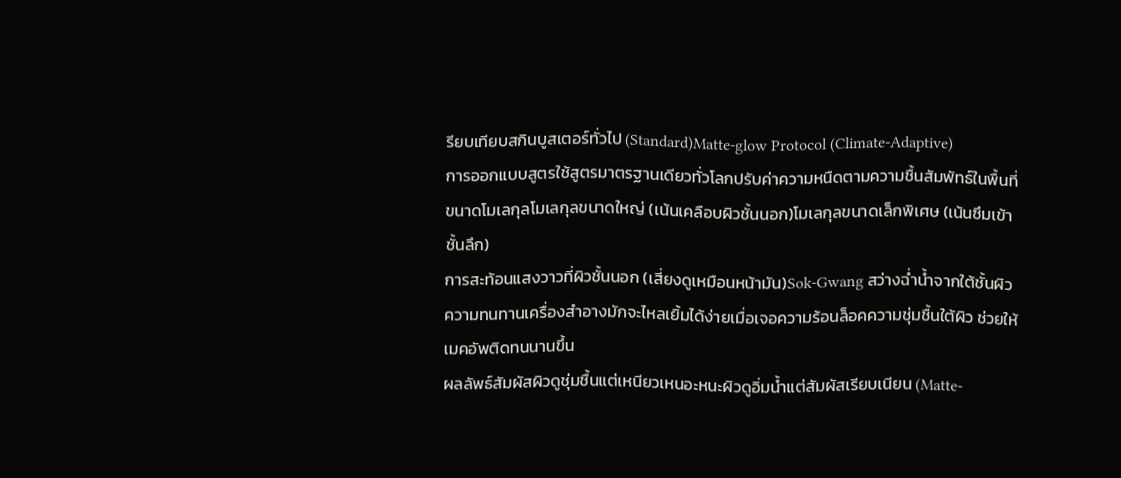รียบเทียบสกินบูสเตอร์ทั่วไป (Standard)Matte-glow Protocol (Climate-Adaptive)
การออกแบบสูตรใช้สูตรมาตรฐานเดียวทั่วโลกปรับค่าความหนืดตามความชื้นสัมพัทธ์ในพื้นที่
ขนาดโมเลกุลโมเลกุลขนาดใหญ่ (เน้นเคลือบผิวชั้นนอก)โมเลกุลขนาดเล็กพิเศษ (เน้นซึมเข้าชั้นลึก)
การสะท้อนแสงวาวที่ผิวชั้นนอก (เสี่ยงดูเหมือนหน้ามัน)Sok-Gwang สว่างฉ่ำน้ำจากใต้ชั้นผิว
ความทนทานเครื่องสำอางมักจะไหลเยิ้มได้ง่ายเมื่อเจอความร้อนล็อคความชุ่มชื้นใต้ผิว ช่วยให้เมคอัพติดทนนานขึ้น
ผลลัพธ์สัมผัสผิวดูชุ่มชื้นแต่เหนียวเหนอะหนะผิวดูอิ่มน้ำแต่สัมผัสเรียบเนียน (Matte-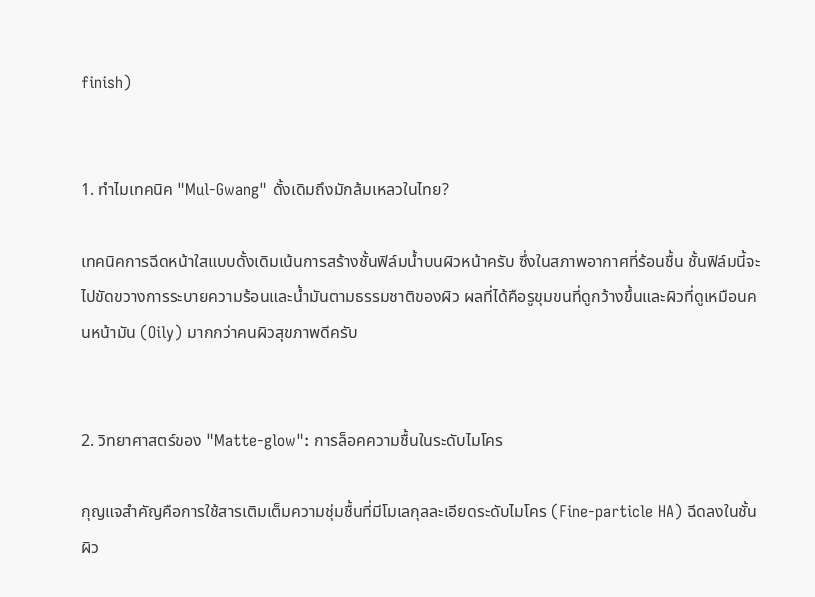finish)


1. ทำไมเทคนิค "Mul-Gwang" ดั้งเดิมถึงมักล้มเหลวในไทย?

เทคนิคการฉีดหน้าใสแบบดั้งเดิมเน้นการสร้างชั้นฟิล์มน้ำบนผิวหน้าครับ ซึ่งในสภาพอากาศที่ร้อนชื้น ชั้นฟิล์มนี้จะไปขัดขวางการระบายความร้อนและน้ำมันตามธรรมชาติของผิว ผลที่ได้คือรูขุมขนที่ดูกว้างขึ้นและผิวที่ดูเหมือนคนหน้ามัน (Oily) มากกว่าคนผิวสุขภาพดีครับ


2. วิทยาศาสตร์ของ "Matte-glow": การล็อคความชื้นในระดับไมโคร

กุญแจสำคัญคือการใช้สารเติมเต็มความชุ่มชื้นที่มีโมเลกุลละเอียดระดับไมโคร (Fine-particle HA) ฉีดลงในชั้นผิว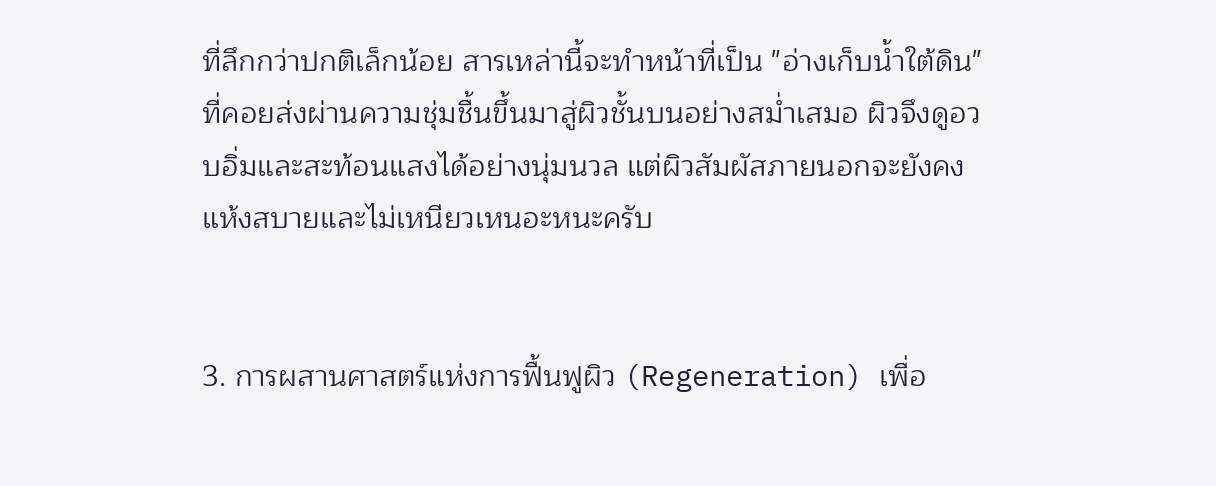ที่ลึกกว่าปกติเล็กน้อย สารเหล่านี้จะทำหน้าที่เป็น "อ่างเก็บน้ำใต้ดิน" ที่คอยส่งผ่านความชุ่มชื้นขึ้นมาสู่ผิวชั้นบนอย่างสม่ำเสมอ ผิวจึงดูอวบอิ่มและสะท้อนแสงได้อย่างนุ่มนวล แต่ผิวสัมผัสภายนอกจะยังคงแห้งสบายและไม่เหนียวเหนอะหนะครับ


3. การผสานศาสตร์แห่งการฟื้นฟูผิว (Regeneration) เพื่อ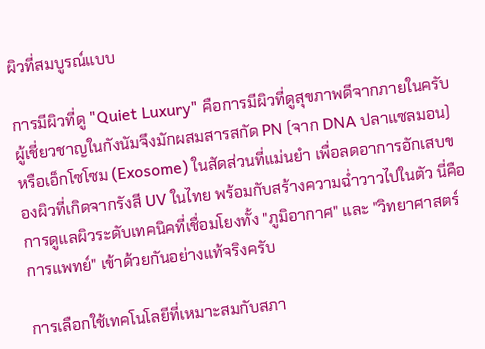ผิวที่สมบูรณ์แบบ

การมีผิวที่ดู "Quiet Luxury" คือการมีผิวที่ดูสุขภาพดีจากภายในครับ ผู้เชี่ยวชาญในกังนัมจึงมักผสมสารสกัด PN (จาก DNA ปลาแซลมอน) หรือเอ็กโซโซม (Exosome) ในสัดส่วนที่แม่นยำ เพื่อลดอาการอักเสบของผิวที่เกิดจากรังสี UV ในไทย พร้อมกับสร้างความฉ่ำวาวไปในตัว นี่คือการดูแลผิวระดับเทคนิคที่เชื่อมโยงทั้ง "ภูมิอากาศ" และ "วิทยาศาสตร์การแพทย์" เข้าด้วยกันอย่างแท้จริงครับ

การเลือกใช้เทคโนโลยีที่เหมาะสมกับสภา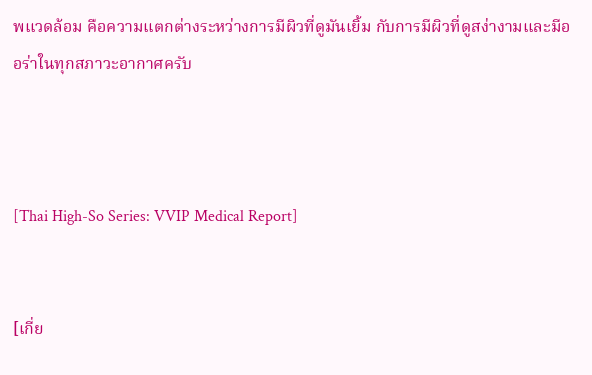พแวดล้อม คือความแตกต่างระหว่างการมีผิวที่ดูมันเยิ้ม กับการมีผิวที่ดูสง่างามและมีออร่าในทุกสภาวะอากาศครับ



[Thai High-So Series: VVIP Medical Report]


[เกี่ย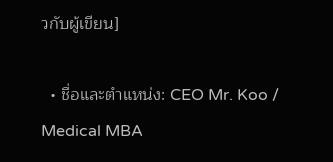วกับผู้เขียน]

  • ชื่อและตำแหน่ง: CEO Mr. Koo / Medical MBA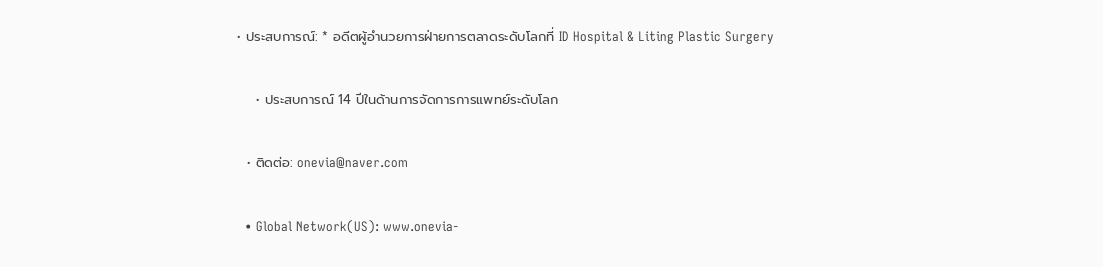• ประสบการณ์: * อดีตผู้อำนวยการฝ่ายการตลาดระดับโลกที่ ID Hospital & Liting Plastic Surgery

    • ประสบการณ์ 14 ปีในด้านการจัดการการแพทย์ระดับโลก

  • ติดต่อ: onevia@naver.com

  • Global Network(US): www.onevia-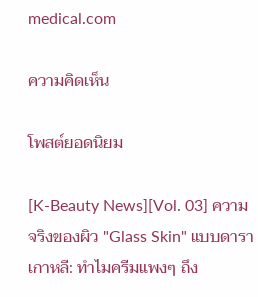medical.com

ความคิดเห็น

โพสต์ยอดนิยม

[K-Beauty News][Vol. 03] ความจริงของผิว "Glass Skin" แบบดาราเกาหลี: ทำไมครีมแพงๆ ถึง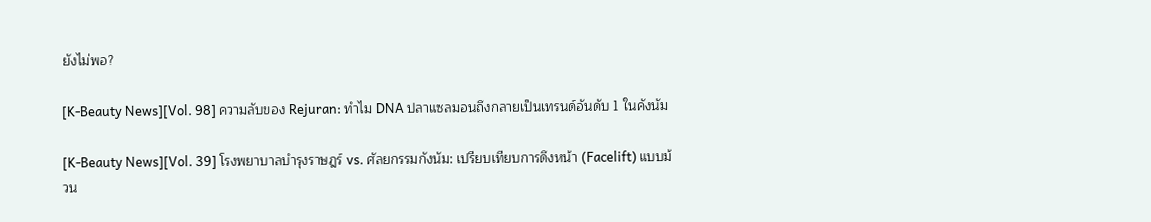ยังไม่พอ?

[K-Beauty News][Vol. 98] ความลับของ Rejuran: ทำไม DNA ปลาแซลมอนถึงกลายเป็นเทรนด์อันดับ 1 ในคังนัม

[K-Beauty News][Vol. 39] โรงพยาบาลบำรุงราษฎร์ vs. ศัลยกรรมกังนัม: เปรียบเทียบการดึงหน้า (Facelift) แบบม้วน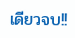เดียวจบ!!